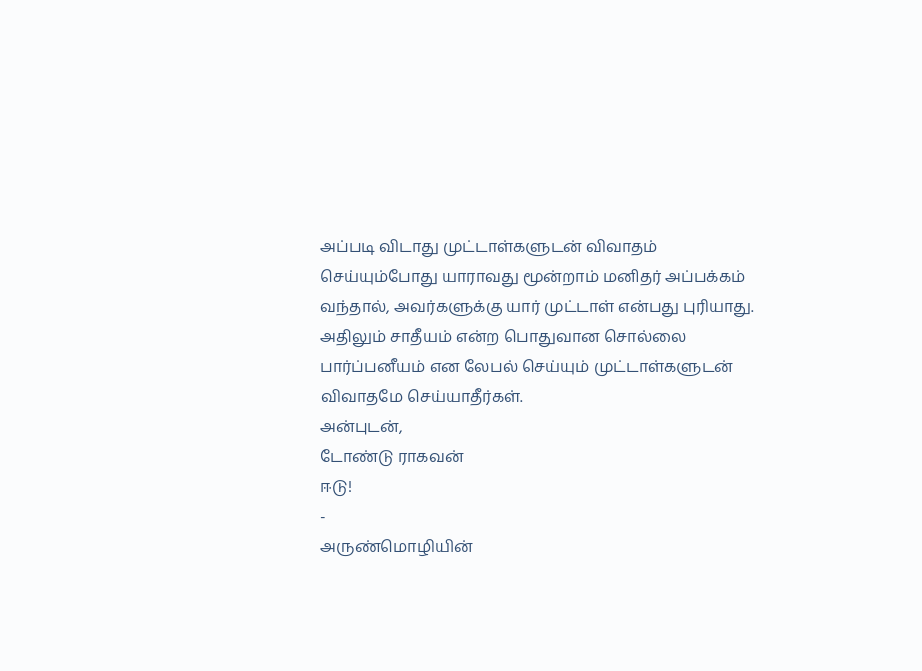அப்படி விடாது முட்டாள்களுடன் விவாதம் செய்யும்போது யாராவது மூன்றாம் மனிதர் அப்பக்கம் வந்தால், அவர்களுக்கு யார் முட்டாள் என்பது புரியாது.
அதிலும் சாதீயம் என்ற பொதுவான சொல்லை பார்ப்பனீயம் என லேபல் செய்யும் முட்டாள்களுடன் விவாதமே செய்யாதீர்கள்.
அன்புடன்,
டோண்டு ராகவன்
ஈடு!
-
அருண்மொழியின்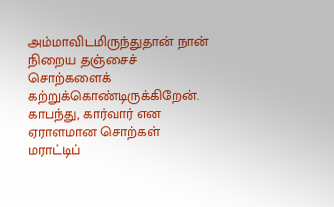அம்மாவிடமிருந்துதான் நான் நிறைய தஞ்சைச் சொற்களைக்
கற்றுக்கொண்டிருக்கிறேன். காபந்து, கார்வார் என ஏராளமான சொற்கள் மராட்டிப்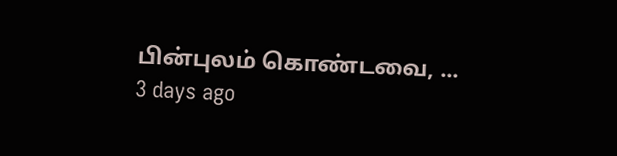பின்புலம் கொண்டவை, ...
3 days ago